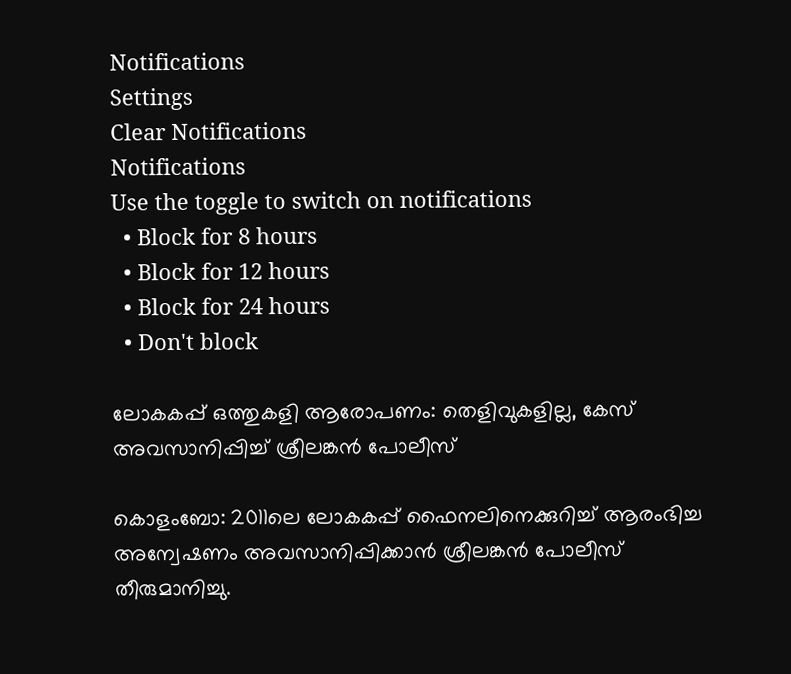Notifications
Settings
Clear Notifications
Notifications
Use the toggle to switch on notifications
  • Block for 8 hours
  • Block for 12 hours
  • Block for 24 hours
  • Don't block

ലോകകപ്പ് ഒത്തുകളി ആരോപണം: തെളിവുകളില്ല, കേസ് അവസാനിപ്പിച്ച് ശ്രീലങ്കന്‍ പോലീസ്

കൊളംബോ: 2011ലെ ലോകകപ്പ് ഫൈനലിനെക്കുറിച്ച് ആരംഭിച്ച അന്വേഷണം അവസാനിപ്പിക്കാന്‍ ശ്രീലങ്കന്‍ പോലീസ് തീരുമാനിച്ചു.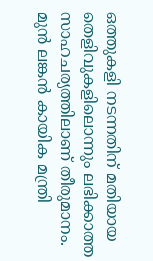ഒത്തുകളി നടന്നതിന് മതിയായ തെളിവുകളിലൊന്നും ലഭിക്കാത്ത സാഹചര്യത്തിലാണ് തീരുമാനം. മുന്‍ ലങ്കന്‍ കായിക മന്ത്രി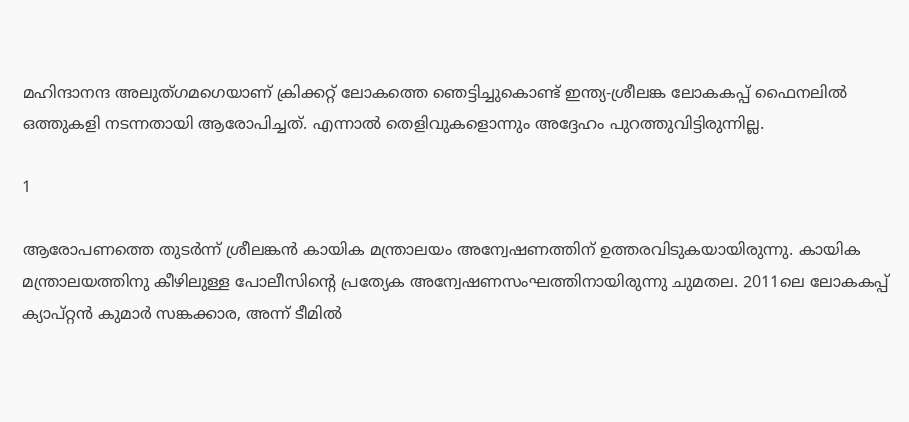മഹിന്ദാനന്ദ അലുത്ഗമഗെയാണ് ക്രിക്കറ്റ് ലോകത്തെ ഞെട്ടിച്ചുകൊണ്ട് ഇന്ത്യ-ശ്രീലങ്ക ലോകകപ്പ് ഫൈനലില്‍ ഒത്തുകളി നടന്നതായി ആരോപിച്ചത്. എന്നാല്‍ തെളിവുകളൊന്നും അദ്ദേഹം പുറത്തുവിട്ടിരുന്നില്ല.

1

ആരോപണത്തെ തുടര്‍ന്ന് ശ്രീലങ്കന്‍ കായിക മന്ത്രാലയം അന്വേഷണത്തിന് ഉത്തരവിടുകയായിരുന്നു. കായിക മന്ത്രാലയത്തിനു കീഴിലുള്ള പോലീസിന്റെ പ്രത്യേക അന്വേഷണസംഘത്തിനായിരുന്നു ചുമതല. 2011ലെ ലോകകപ്പ് ക്യാപ്റ്റന്‍ കുമാര്‍ സങ്കക്കാര, അന്ന് ടീമില്‍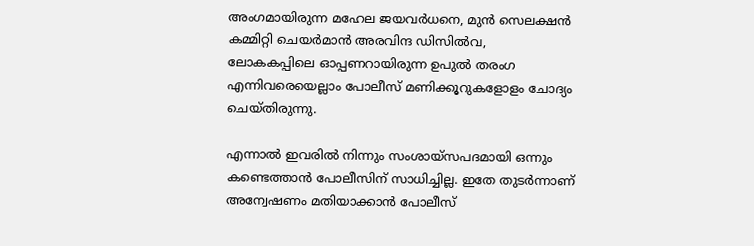അംഗമായിരുന്ന മഹേല ജയവര്‍ധനെ, മുന്‍ സെലക്ഷന്‍ കമ്മിറ്റി ചെയര്‍മാന്‍ അരവിന്ദ ഡിസില്‍വ, ലോകകപ്പിലെ ഓപ്പണറായിരുന്ന ഉപുല്‍ തരംഗ എന്നിവരെയെല്ലാം പോലീസ് മണിക്കൂറുകളോളം ചോദ്യം ചെയ്തിരുന്നു.

എന്നാല്‍ ഇവരില്‍ നിന്നും സംശായ്‌സപദമായി ഒന്നും കണ്ടെത്താന്‍ പോലീസിന് സാധിച്ചില്ല. ഇതേ തുടര്‍ന്നാണ് അന്വേഷണം മതിയാക്കാന്‍ പോലീസ്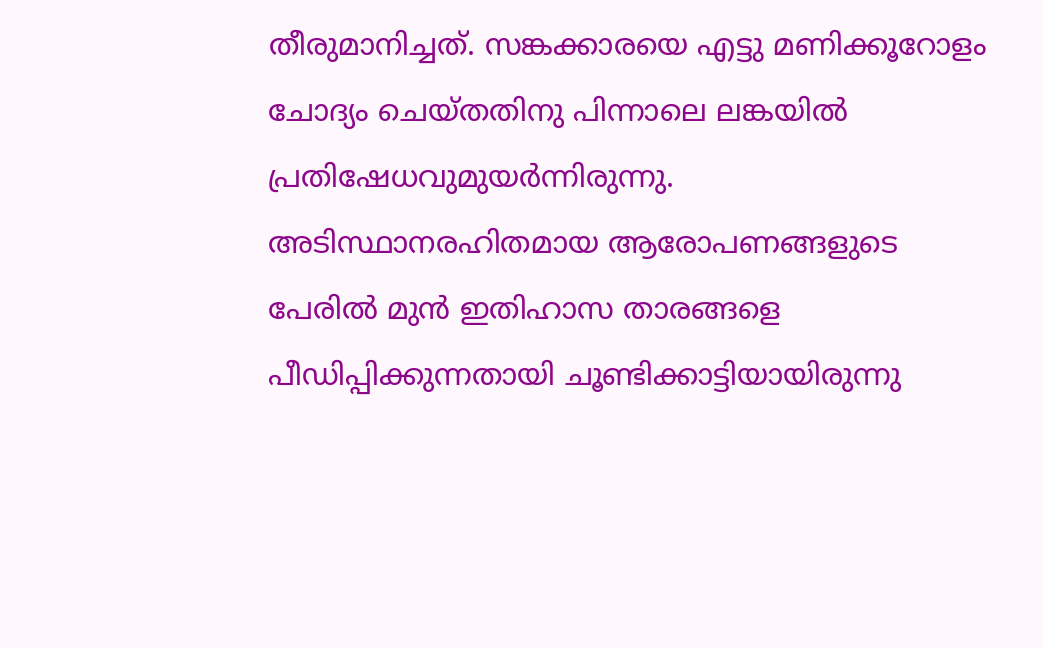തീരുമാനിച്ചത്. സങ്കക്കാരയെ എട്ടു മണിക്കൂറോളം ചോദ്യം ചെയ്തതിനു പിന്നാലെ ലങ്കയില്‍ പ്രതിഷേധവുമുയര്‍ന്നിരുന്നു. അടിസ്ഥാനരഹിതമായ ആരോപണങ്ങളുടെ പേരില്‍ മുന്‍ ഇതിഹാസ താരങ്ങളെ പീഡിപ്പിക്കുന്നതായി ചൂണ്ടിക്കാട്ടിയായിരുന്നു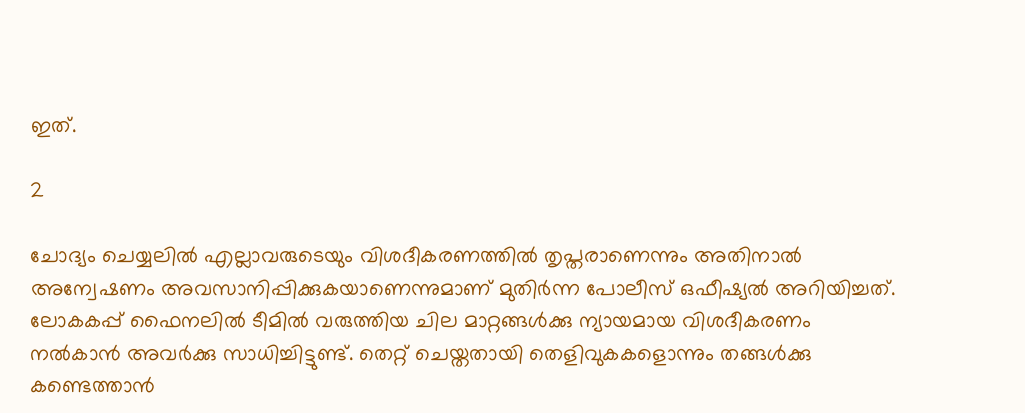ഇത്.

2

ചോദ്യം ചെയ്യലില്‍ എല്ലാവരുടെയും വിശദീകരണത്തില്‍ തൃപ്തരാണെന്നും അതിനാല്‍ അന്വേഷണം അവസാനിപ്പിക്കുകയാണെന്നുമാണ് മുതിര്‍ന്ന പോലീസ് ഒഫീഷ്യല്‍ അറിയിച്ചത്. ലോകകപ്പ് ഫൈനലില്‍ ടീമില്‍ വരുത്തിയ ചില മാറ്റങ്ങള്‍ക്കു ന്യായമായ വിശദീകരണം നല്‍കാന്‍ അവര്‍ക്കു സാധിച്ചിട്ടുണ്ട്. തെറ്റ് ചെയ്തതായി തെളിവുകകളൊന്നും തങ്ങള്‍ക്കു കണ്ടെത്താന്‍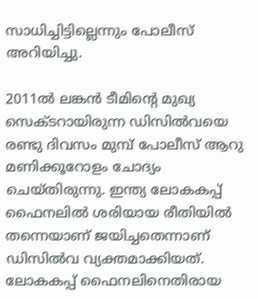സാധിച്ചിട്ടില്ലെന്നും പോലീസ് അറിയിച്ചു.

2011ല്‍ ലങ്കന്‍ ടീമിന്റെ മുഖ്യ സെക്ടറായിരുന്ന ഡിസില്‍വയെ രണ്ടു ദിവസം മുമ്പ് പോലീസ് ആറു മണിക്കൂറോളം ചോദ്യം ചെയ്തിരുന്നു. ഇന്ത്യ ലോകകപ്പ് ഫൈനലില്‍ ശരിയായ രീതിയില്‍ തന്നെയാണ് ജയിച്ചതെന്നാണ് ഡിസില്‍വ വ്യക്തമാക്കിയത്. ലോകകപ്പ് ഫൈനലിനെതിരായ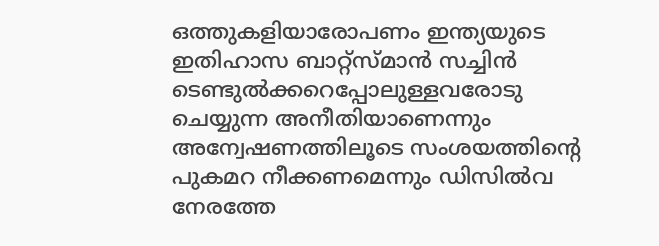ഒത്തുകളിയാരോപണം ഇന്ത്യയുടെ ഇതിഹാസ ബാറ്റ്സ്മാന്‍ സച്ചിന്‍ ടെണ്ടുല്‍ക്കറെപ്പോലുള്ളവരോടു ചെയ്യുന്ന അനീതിയാണെന്നും അന്വേഷണത്തിലൂടെ സംശയത്തിന്റെ പുകമറ നീക്കണമെന്നും ഡിസില്‍വ നേരത്തേ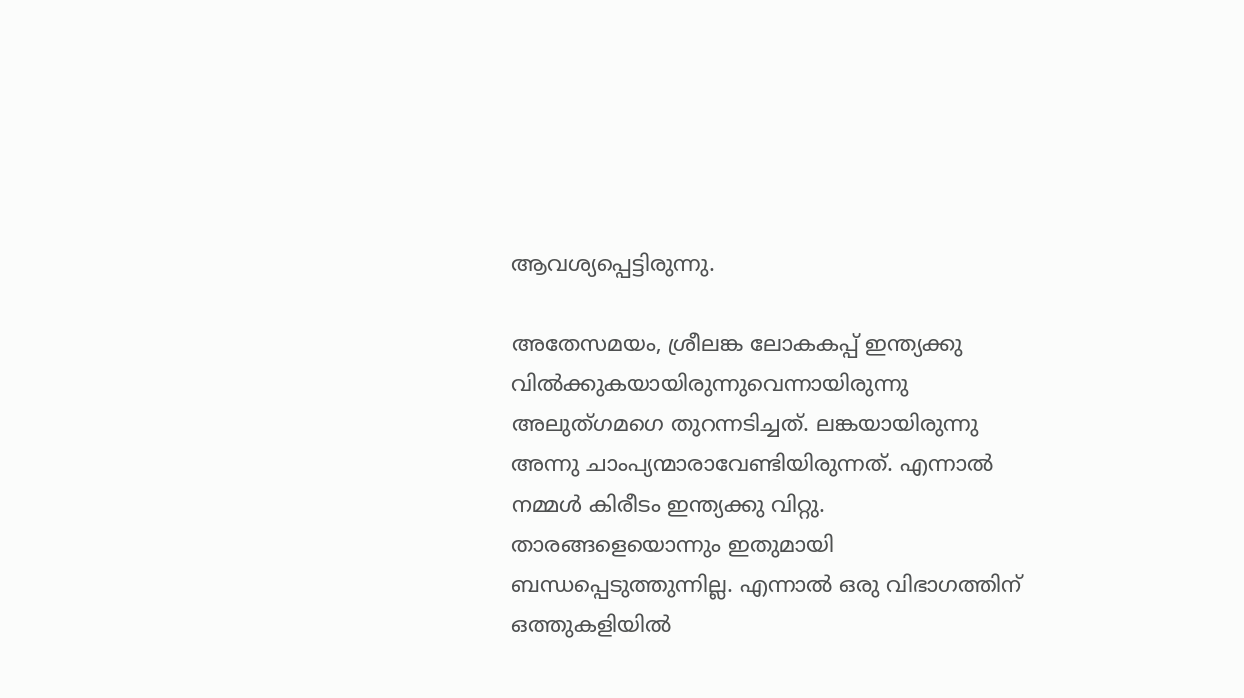ആവശ്യപ്പെട്ടിരുന്നു.

അതേസമയം, ശ്രീലങ്ക ലോകകപ്പ് ഇന്ത്യക്കു വില്‍ക്കുകയായിരുന്നുവെന്നായിരുന്നു അലുത്ഗമഗെ തുറന്നടിച്ചത്. ലങ്കയായിരുന്നു അന്നു ചാംപ്യന്മാരാവേണ്ടിയിരുന്നത്. എന്നാല്‍ നമ്മള്‍ കിരീടം ഇന്ത്യക്കു വിറ്റു. താരങ്ങളെയൊന്നും ഇതുമായി ബന്ധപ്പെടുത്തുന്നില്ല. എന്നാല്‍ ഒരു വിഭാഗത്തിന് ഒത്തുകളിയില്‍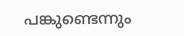പങ്കുണ്ടെന്നും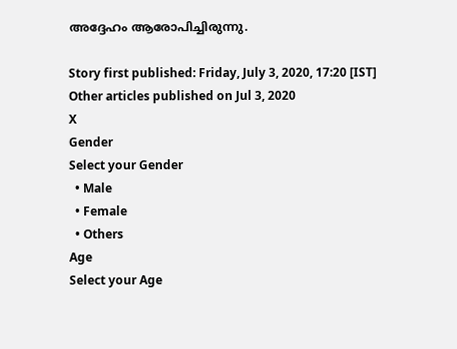അദ്ദേഹം ആരോപിച്ചിരുന്നു.

Story first published: Friday, July 3, 2020, 17:20 [IST]
Other articles published on Jul 3, 2020
X
Gender
Select your Gender
  • Male
  • Female
  • Others
Age
Select your Age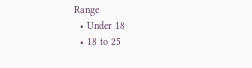Range
  • Under 18
  • 18 to 25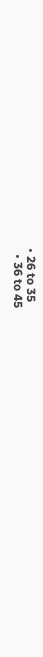• 26 to 35
  • 36 to 45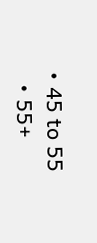• 45 to 55
  • 55+